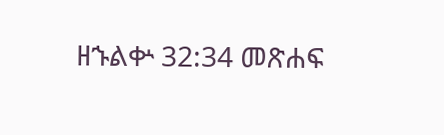ዘኁልቍ 32:34 መጽሐፍ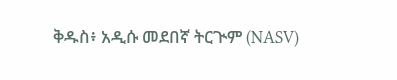ቅዱስ፥ አዲሱ መደበኛ ትርጒም (NASV)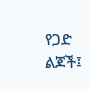የጋድ ልጆች፤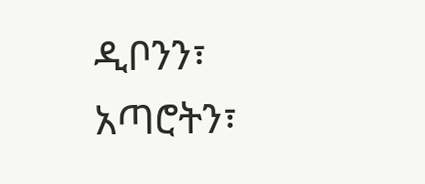ዲቦንን፣ አጣሮትን፣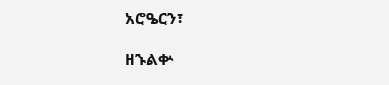አሮዔርን፣

ዘኁልቍ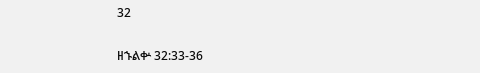32

ዘኁልቍ 32:33-36